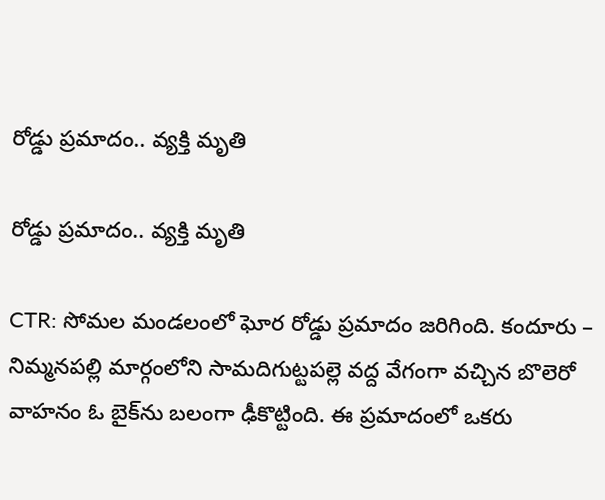రోడ్డు ప్రమాదం.. వ్యక్తి మృతి

రోడ్డు ప్రమాదం.. వ్యక్తి మృతి

CTR: సోమల మండలంలో ఘోర రోడ్డు ప్రమాదం జరిగింది. కందూరు – నిమ్మనపల్లి మార్గంలోని సామదిగుట్టపల్లె వద్ద వేగంగా వచ్చిన బొలెరో వాహనం ఓ బైక్‌ను బలంగా ఢీకొట్టింది. ఈ ప్రమాదంలో ఒకరు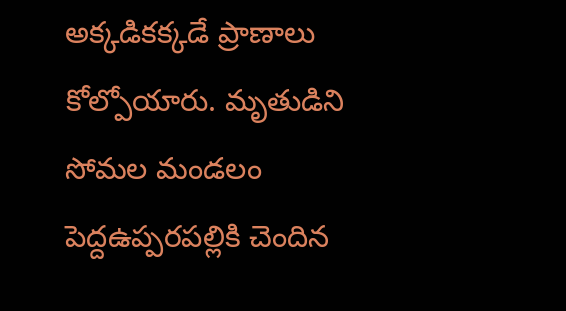అక్కడికక్కడే ప్రాణాలు కోల్పోయారు. మృతుడిని సోమల మండలం పెద్దఉప్పరపల్లికి చెందిన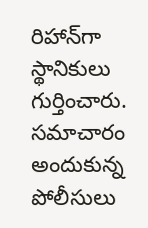రిహాన్‌గా స్థానికులు గుర్తించారు. సమాచారం అందుకున్న పోలీసులు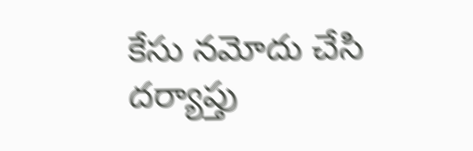కేసు నమోదు చేసి దర్యాప్తు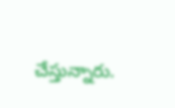చేస్తున్నారు.